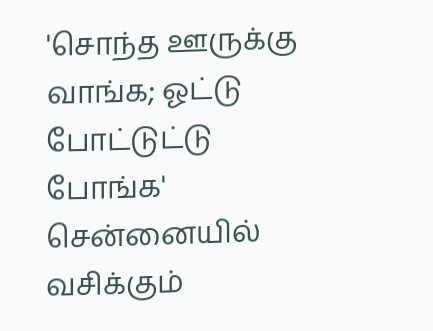'சொந்த ஊருக்கு வாங்க; ஓட்டு போட்டுட்டு போங்க'
சென்னையில் வசிக்கும்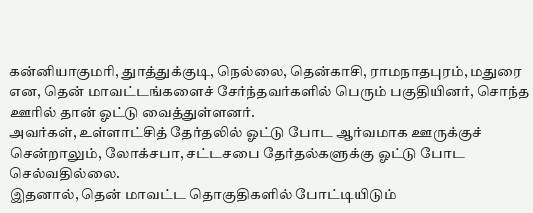கன்னியாகுமரி, துாத்துக்குடி, நெல்லை, தென்காசி, ராமநாதபுரம், மதுரை என, தென் மாவட்டங்களைச் சேர்ந்தவர்களில் பெரும் பகுதியினர், சொந்த ஊரில் தான் ஓட்டு வைத்துள்ளனர்.
அவர்கள், உள்ளாட்சித் தேர்தலில் ஓட்டு போட ஆர்வமாக ஊருக்குச் சென்றாலும், லோக்சபா, சட்டசபை தேர்தல்களுக்கு ஓட்டு போட செல்வதில்லை.
இதனால், தென் மாவட்ட தொகுதிகளில் போட்டியிடும்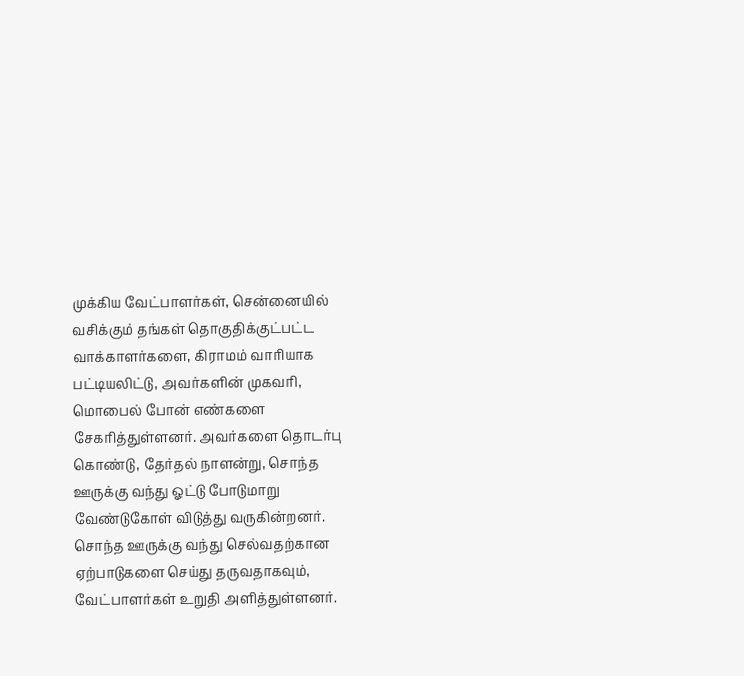முக்கிய வேட்பாளர்கள், சென்னையில் வசிக்கும் தங்கள் தொகுதிக்குட்பட்ட வாக்காளர்களை, கிராமம் வாரியாக பட்டியலிட்டு, அவர்களின் முகவரி, மொபைல் போன் எண்களை சேகரித்துள்ளனர். அவர்களை தொடர்பு கொண்டு, தேர்தல் நாளன்று, சொந்த ஊருக்கு வந்து ஓட்டு போடுமாறு வேண்டுகோள் விடுத்து வருகின்றனர்.
சொந்த ஊருக்கு வந்து செல்வதற்கான ஏற்பாடுகளை செய்து தருவதாகவும், வேட்பாளர்கள் உறுதி அளித்துள்ளனர்.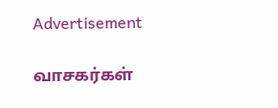Advertisement

வாசகர்கள்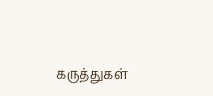கருத்துகள்